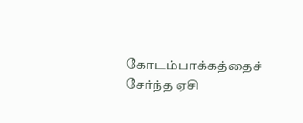கோடம்பாக்கத்தைச் சேர்ந்த ஏசி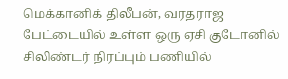மெக்கானிக் திலீபன், வரதராஜ பேட்டையில் உள்ள ஒரு ஏசி குடோனில் சிலிண்டர் நிரப்பும் பணியில்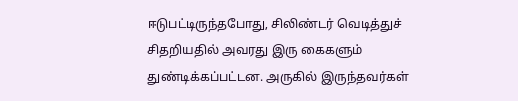ஈடுபட்டிருந்தபோது, சிலிண்டர் வெடித்துச் சிதறியதில் அவரது இரு கைகளும் துண்டிக்கப்பட்டன. அருகில் இருந்தவர்கள்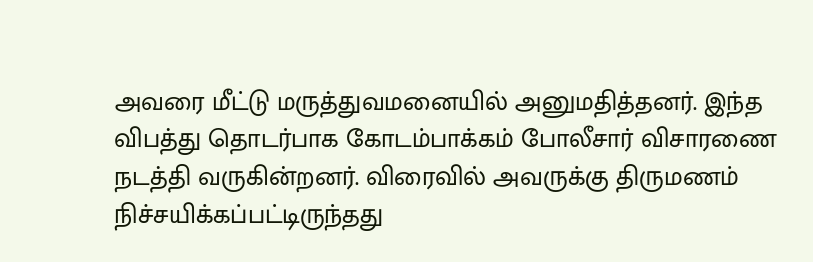அவரை மீட்டு மருத்துவமனையில் அனுமதித்தனர். இந்த விபத்து தொடர்பாக கோடம்பாக்கம் போலீசார் விசாரணை நடத்தி வருகின்றனர். விரைவில் அவருக்கு திருமணம் நிச்சயிக்கப்பட்டிருந்தது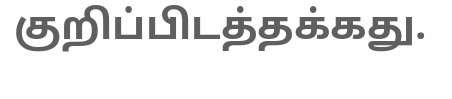குறிப்பிடத்தக்கது.